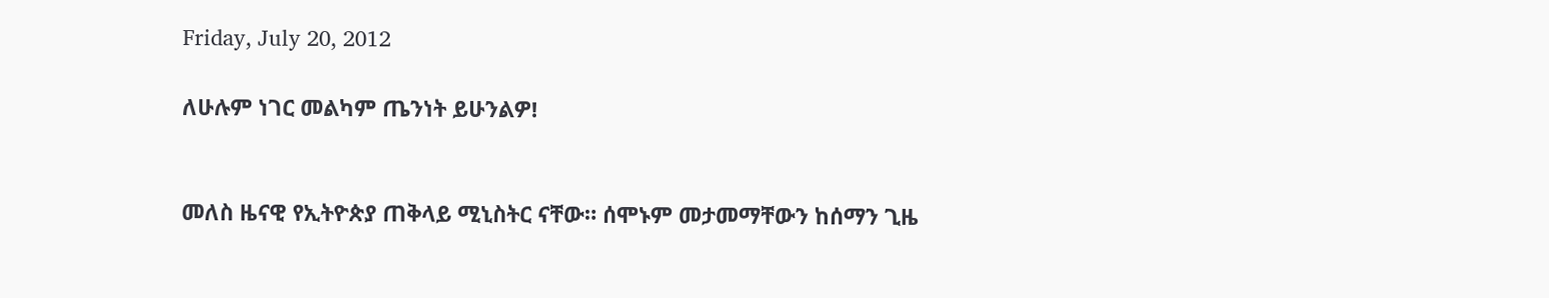Friday, July 20, 2012

ለሁሉም ነገር መልካም ጤንነት ይሁንልዎ!


መለስ ዜናዊ የኢትዮጵያ ጠቅላይ ሚኒስትር ናቸው። ሰሞኑም መታመማቸውን ከሰማን ጊዜ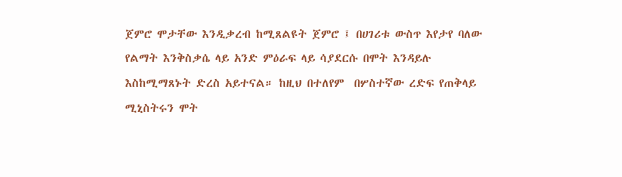ጀምሮ ሞታቸው እንዲቃረብ ከሚጸልዩት ጀምሮ ፤ በሀገሪቱ ውስጥ እየታየ ባለው የልማት እንቅስቃሴ ላይ አንድ ምዕራፍ ላይ ሳያደርሱ በሞት እንዳይሉ እስከሚማጸኑት ድረስ አይተናል። ከዚህ በተለየም  በሦስተኛው ረድፍ የጠቅላይ ሚኒስትሩን ሞት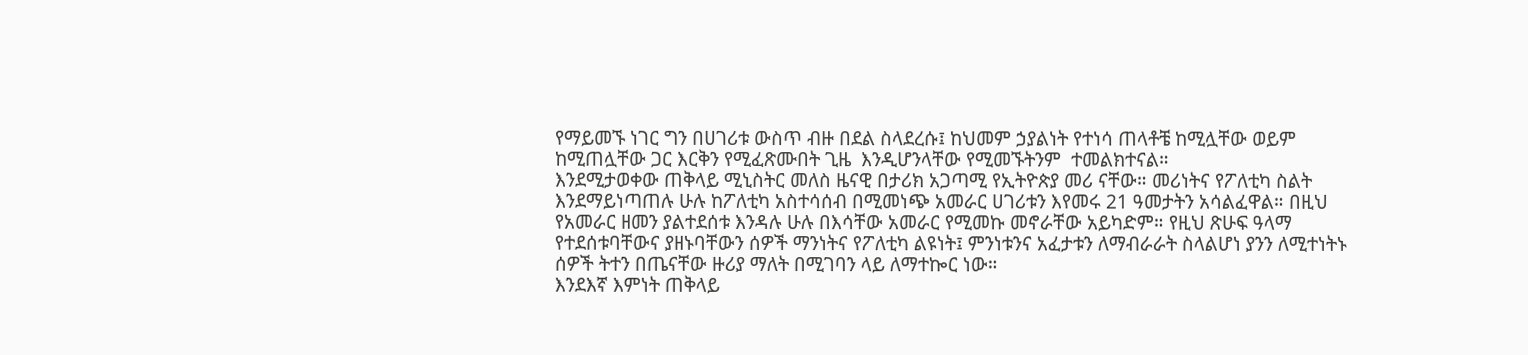የማይመኙ ነገር ግን በሀገሪቱ ውስጥ ብዙ በደል ስላደረሱ፤ ከህመም ኃያልነት የተነሳ ጠላቶቼ ከሚሏቸው ወይም ከሚጠሏቸው ጋር እርቅን የሚፈጽሙበት ጊዜ  እንዲሆንላቸው የሚመኙትንም  ተመልክተናል።
እንደሚታወቀው ጠቅላይ ሚኒስትር መለስ ዜናዊ በታሪክ አጋጣሚ የኢትዮጵያ መሪ ናቸው። መሪነትና የፖለቲካ ስልት እንደማይነጣጠሉ ሁሉ ከፖለቲካ አስተሳሰብ በሚመነጭ አመራር ሀገሪቱን እየመሩ 21 ዓመታትን አሳልፈዋል። በዚህ የአመራር ዘመን ያልተደሰቱ እንዳሉ ሁሉ በእሳቸው አመራር የሚመኩ መኖራቸው አይካድም። የዚህ ጽሁፍ ዓላማ የተደሰቱባቸውና ያዘኑባቸውን ሰዎች ማንነትና የፖለቲካ ልዩነት፤ ምንነቱንና አፈታቱን ለማብራራት ስላልሆነ ያንን ለሚተነትኑ ሰዎች ትተን በጤናቸው ዙሪያ ማለት በሚገባን ላይ ለማተኰር ነው።
እንደእኛ እምነት ጠቅላይ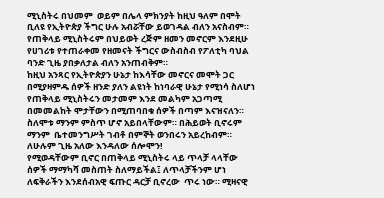ሚኒስትሩ በህመም  ወይም በሌላ ምክንያት ከዚህ ዓለም በሞት ቢለዩ የኢትዮጵያ ችግር ሁሉ አብሯቸው ይወገዳል ብለን አናስብም። የጠቅላይ ሚኒስትሩም በህይወት ረጅም ዘመን መኖርም እንደዚሁ የሀገሪቱ የተጠራቀመ የዘመናት ችግርና ውስብስብ የፖለቲካ ባህል ባንድ ጊዜ ያበቃለታል ብለን አንጠብቅም።
ከዚህ አንጻር የኢትዮጵያን ሁኔታ ከእሳቸው መኖርና መሞት ጋር በሚያዛምዱ ሰዎች ዘንድ ያለን ልዩነት ከነባራዊ ሁኔታ የሚነሳ ስለሆነ የጠቅላይ ሚኒስትሩን መታመም እንደ መልካም አጋጣሚ በመመልከት ሞታቸውን በሚጠባበቁ ሰዎች በጣም እናዝናለን።  ስለሞቱ ማንም ምስጥ ሆኖ አይበላቸውም። በሕይወት ቢኖሩም ማንም  ቤተመንግሥት ገብቶ በምኞት ወንበሩን አይረከብም።
ለሁሉም ጊዜ አለው እንዳለው ሰሎሞን!
የሚወዳቸውም ቢኖር በጠቅላይ ሚኒስትሩ ላይ ጥላቻ ላላቸው ሰዎች ማማካሻ መስጠት ስለማይችል፤ ለጥላቻችንም ሆነ ለፍቅራችን እንደሰብአዊ ፍጡር ዳርቻ ቢኖረው  ጥሩ ነው። ሚዛናዊ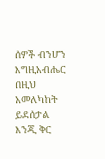ሰዎች ብንሆን እግዚአብሔር በዚህ አመለካከት ይደሰታል እንጂ ቅር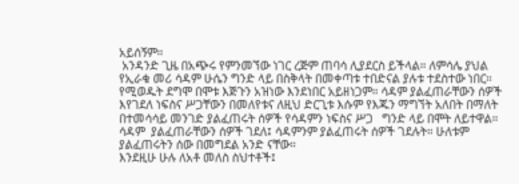አይሰኝም።
 አንዳንድ ጊዜ በአጭሩ የምንመኘው ነገር ረጅም ጠባሳ ሊያደርስ ይችላል። ለምሳሌ ያህል የኢራቁ መሪ ሳዳም ሁሴን ግንድ ላይ በስቅላት በመቀጣቱ ተበድናል ያሉቱ ተደስተው ነበር። የሚወዱት ደግሞ በሞቱ እጅጉን አዝነው እንደነበር አይዘነጋም። ሳዳም ያልፈጠራቸውን ሰዎች እየገደለ ነፍስና ሥጋቸውን በመለየቱና ለዚህ ድርጊቱ እሱም የእጁን ማግኘት አለበት በማለት  በተመሳሳይ መንገድ ያልፈጠሩት ሰዎች የሳዳምን ነፍስና ሥጋ   ግንድ ላይ በሞት ለይተዋል።  ሳዳም  ያልፈጠራቸውን ሰዎች ገደለ፤ ሳዳምንም ያልፈጠሩት ሰዎች ገደሉት። ሁለቱም  ያልፈጠሩትን ሰው በመግደል አንድ ናቸው።
እንደዚሁ ሁሉ ለአቶ መለስ ስህተቶች፤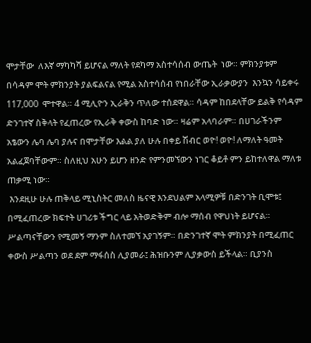ሞታቸው  ለእኛ ማካካሻ ይሆናል ማለት የደካማ አስተሳሰብ ውጤት  ነው። ምክንያቱም  በሳዳም ሞት ምክንያት ያልፍልናል የሚል አስተሳሰብ የነበራቸው ኢራቃውያን  እንኳን ሳይቀሩ  117,000  ሞተዋል። 4 ሚሊዮን ኢራቅን ጥለው ተሰደዋል። ሳዳም ከበደላቸው ይልቅ የሳዳም ድንገተኛ ስቅላት የፈጠረው የኢራቅ ቀውስ ከባድ ነው። ዛሬም አላባራም። በሀገራችንም አፄውን ሌባ ሌባ ያሉና በሞታቸው እልል ያለ ሁሉ በቀይ ሽብር ወዮ! ወዮ! ለማለት ዓመት አልፈጀባቸውም። ስለዚህ አሁን ይሆን ዘንድ የምንመኘውን ነገር ቆይቶ ምን ይከተለዋል ማለቱ ጠቃሚ ነው።
 እንደዚሁ ሁሉ ጠቅላይ ሚኒስትር መለስ ዜናዊ እንደህልም አላሚዎቹ በድንገት ቢሞቱ፤ በሚፈጠረው ክፍተት ሀገሪቱ ችግር ላይ አትወድቅም ብሎ ማሰብ የዋህነት ይሆናል። ሥልጣናቸውን የሚመኝ ማንም ስለተመኘ አያገኝም። በድንገተኛ ሞት ምክንያት በሚፈጠር ቀውስ ሥልጣን ወደ ደም ማፋሰስ ሊያመራ፤ ሕዝቡንም ሊያቃውስ ይችላል። ቢያንስ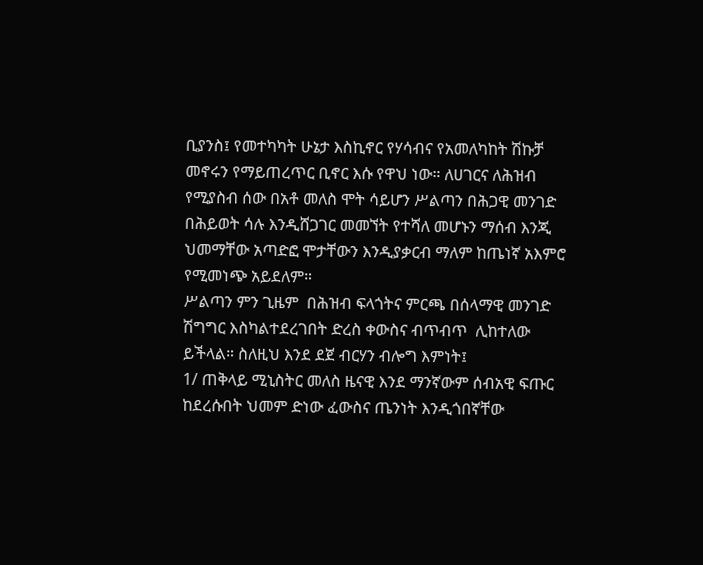ቢያንስ፤ የመተካካት ሁኔታ እስኪኖር የሃሳብና የአመለካከት ሽኩቻ መኖሩን የማይጠረጥር ቢኖር እሱ የዋህ ነው። ለሀገርና ለሕዝብ የሚያስብ ሰው በአቶ መለስ ሞት ሳይሆን ሥልጣን በሕጋዊ መንገድ በሕይወት ሳሉ እንዲሸጋገር መመኘት የተሻለ መሆኑን ማሰብ እንጂ ህመማቸው አጣድፎ ሞታቸውን እንዲያቃርብ ማለም ከጤነኛ አእምሮ የሚመነጭ አይደለም።
ሥልጣን ምን ጊዜም  በሕዝብ ፍላጎትና ምርጫ በሰላማዊ መንገድ ሽግግር እስካልተደረገበት ድረስ ቀውስና ብጥብጥ  ሊከተለው ይችላል። ስለዚህ እንደ ደጀ ብርሃን ብሎግ እምነት፤
1/ ጠቅላይ ሚኒስትር መለስ ዜናዊ እንደ ማንኛውም ሰብአዊ ፍጡር ከደረሱበት ህመም ድነው ፈውስና ጤንነት እንዲጎበኛቸው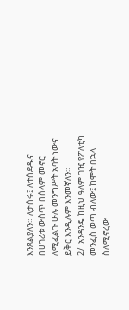እንጸልያለን። ለታሰሩ፤ ለተሰደዱና በሀገሪቱ ውስጥ በሰላም መኖር ለሚፈልጉ ሁሉ መንግሥት አባት ነውና ይቅር እንዲሉም እንመኛለን።
2/  አንዳንዴ ከዚህ ዓለም ገዢ የፖለቲካ መንፈስ ወጣ ብለው፤ ከሞት በኋላ ስለሚኖረው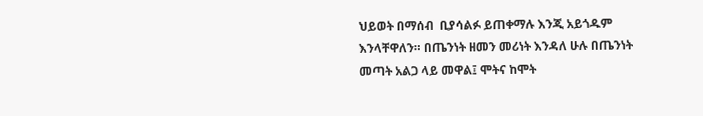ህይወት በማሰብ  ቢያሳልፉ ይጠቀማሉ እንጂ አይጎዱም እንላቸዋለን። በጤንነት ዘመን መሪነት እንዳለ ሁሉ በጤንነት መጣት አልጋ ላይ መዋል፤ ሞትና ከሞት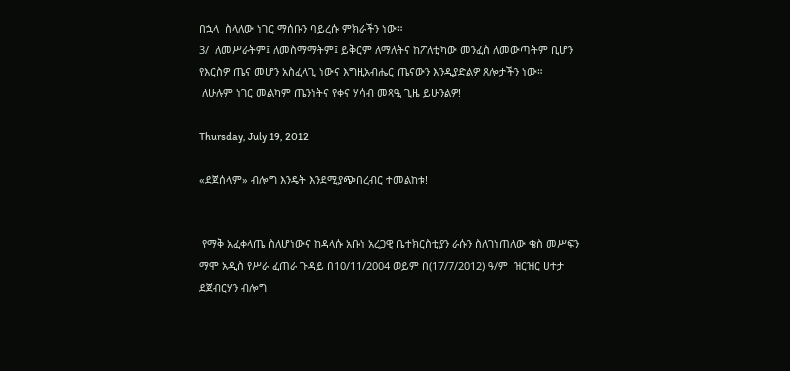በኋላ  ስላለው ነገር ማሰቡን ባይረሱ ምክራችን ነው።
3/  ለመሥራትም፤ ለመስማማትም፤ ይቅርም ለማለትና ከፖለቲካው መንፈስ ለመውጣትም ቢሆን የእርስዎ ጤና መሆን አስፈላጊ ነውና እግዚአብሔር ጤናውን እንዲያድልዎ ጸሎታችን ነው።
 ለሁሉም ነገር መልካም ጤንነትና የቀና ሃሳብ መጻዒ ጊዜ ይሁንልዎ!

Thursday, July 19, 2012

«ደጀሰላም» ብሎግ እንዴት እንደሚያጭበረብር ተመልከቱ!


 የማቅ አፈቀላጤ ስለሆነውና ከዳላሱ አቡነ አረጋዊ ቤተክርስቲያን ራሱን ስለገነጠለው ቄስ መሥፍን ማሞ አዲስ የሥራ ፈጠራ ጉዳይ በ10/11/2004 ወይም በ(17/7/2012) ዓ/ም  ዝርዝር ሀተታ ደጀብርሃን ብሎግ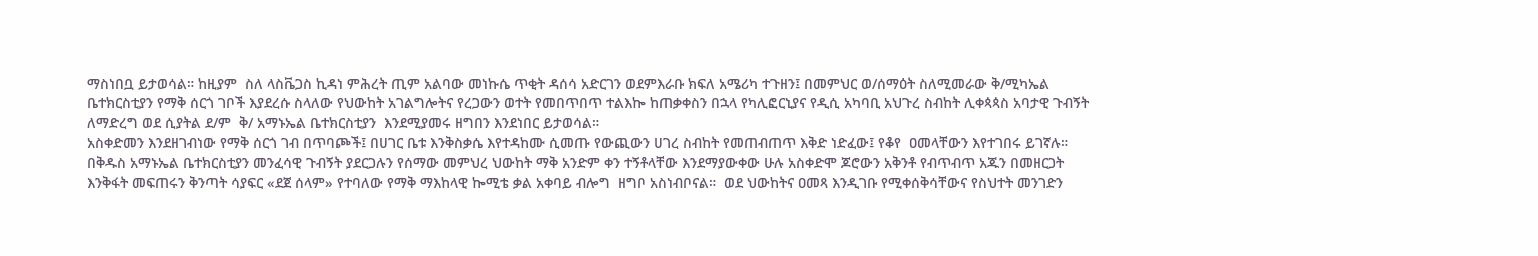ማስነበቧ ይታወሳል። ከዚያም  ስለ ላስቬጋስ ኪዳነ ምሕረት ጢም አልባው መነኩሴ ጥቂት ዳሰሳ አድርገን ወደምእራቡ ክፍለ አሜሪካ ተጉዘን፤ በመምህር ወ/ሰማዕት ስለሚመራው ቅ/ሚካኤል ቤተክርስቲያን የማቅ ሰርጎ ገቦች እያደረሱ ስላለው የህውከት አገልግሎትና የረጋውን ወተት የመበጥበጥ ተልእኰ ከጠቃቀስን በኋላ የካሊፎርኒያና የዲሲ አካባቢ አህጉረ ስብከት ሊቀጳጳስ አባታዊ ጉብኝት ለማድረግ ወደ ሲያትል ደ/ም  ቅ/ አማኑኤል ቤተክርስቲያን  እንደሚያመሩ ዘግበን እንደነበር ይታወሳል።
አስቀድመን እንደዘገብነው የማቅ ሰርጎ ገብ በጥባጮች፤ በሀገር ቤቱ እንቅስቃሴ እየተዳከሙ ሲመጡ የውጪውን ሀገረ ስብከት የመጠብጠጥ እቅድ ነድፈው፤ የቆየ  ዐመላቸውን እየተገበሩ ይገኛሉ። በቅዱስ አማኑኤል ቤተክርስቲያን መንፈሳዊ ጉብኝት ያደርጋሉን የሰማው መምህረ ህውከት ማቅ አንድም ቀን ተኝቶላቸው እንደማያውቀው ሁሉ አስቀድሞ ጆሮውን አቅንቶ የብጥብጥ አጁን በመዘርጋት እንቅፋት መፍጠሩን ቅንጣት ሳያፍር «ደጀ ሰላም» የተባለው የማቅ ማእከላዊ ኰሚቴ ቃል አቀባይ ብሎግ  ዘግቦ አስነብቦናል።  ወደ ህውከትና ዐመጻ እንዲገቡ የሚቀሰቅሳቸውና የስህተት መንገድን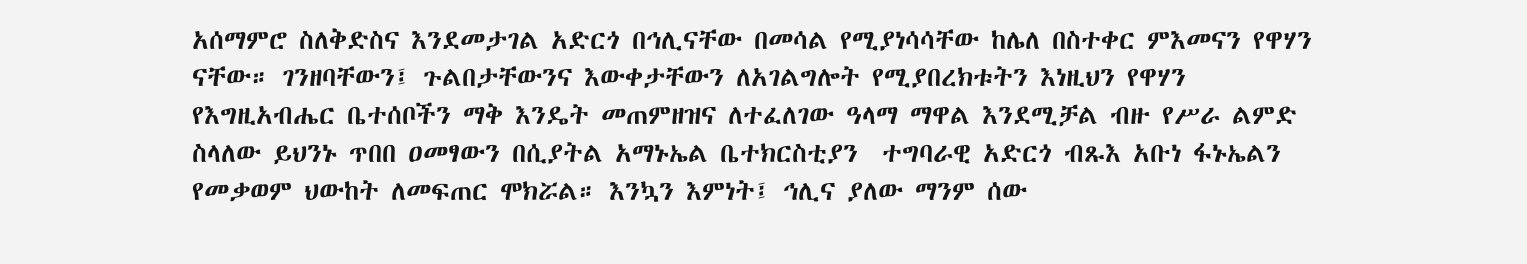አሰማምሮ ስለቅድስና እንደመታገል አድርጎ በኅሊናቸው በመሳል የሚያነሳሳቸው ከሌለ በስተቀር ምእመናን የዋሃን ናቸው። ገንዘባቸውን፤ ጉልበታቸውንና እውቀታቸውን ለአገልግሎት የሚያበረክቱትን እነዚህን የዋሃን የእግዚአብሔር ቤተሰቦችን ማቅ እንዴት መጠምዘዝና ለተፈለገው ዓላማ ማዋል እንደሚቻል ብዙ የሥራ ልምድ ስላለው ይህንኑ ጥበበ ዐመፃውን በሲያትል አማኑኤል ቤተክርስቲያን  ተግባራዊ አድርጎ ብጹእ አቡነ ፋኑኤልን የመቃወም ህውከት ለመፍጠር ሞክሯል። እንኳን እምነት፤ ኅሊና ያለው ማንም ሰው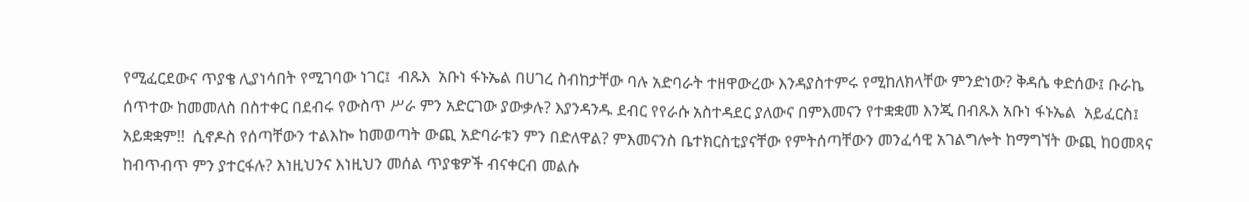የሚፈርደውና ጥያቄ ሊያነሳበት የሚገባው ነገር፤  ብጹእ  አቡነ ፋኑኤል በሀገረ ስብከታቸው ባሉ አድባራት ተዘዋውረው እንዳያስተምሩ የሚከለክላቸው ምንድነው? ቅዳሴ ቀድሰው፤ ቡራኬ ሰጥተው ከመመለስ በስተቀር በደብሩ የውስጥ ሥራ ምን አድርገው ያውቃሉ? እያንዳንዱ ደብር የየራሱ አስተዳደር ያለውና በምእመናን የተቋቋመ እንጂ በብጹእ አቡነ ፋኑኤል  አይፈርስ፤ አይቋቋም!!  ሲኖዶስ የሰጣቸውን ተልእኰ ከመወጣት ውጪ አድባራቱን ምን በድለዋል? ምእመናንስ ቤተክርስቲያናቸው የምትሰጣቸውን መንፈሳዊ አገልግሎት ከማግኘት ውጪ ከዐመጻና ከብጥብጥ ምን ያተርፋሉ? እነዚህንና እነዚህን መሰል ጥያቄዎች ብናቀርብ መልሱ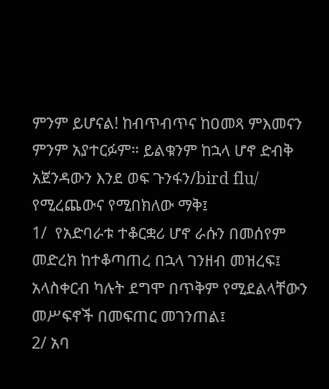ምንም ይሆናል! ከብጥብጥና ከዐመጻ ምእመናን ምንም አያተርፉም። ይልቁንም ከኋላ ሆኖ ድብቅ አጀንዳውን እንደ ወፍ ጉንፋን/bird flu/ የሚረጨውና የሚበክለው ማቅ፤
1/  የአድባራቱ ተቆርቋሪ ሆኖ ራሱን በመሰየም መድረክ ከተቆጣጠረ በኋላ ገንዘብ መዝረፍ፤ አላስቀርብ ካሉት ደግሞ በጥቅም የሚደልላቸውን መሥፍኖች በመፍጠር መገንጠል፤
2/ አባ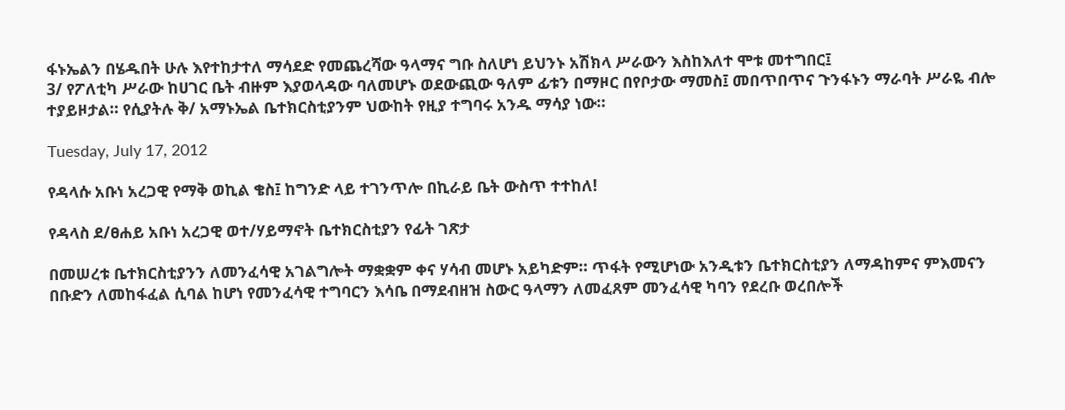ፋኑኤልን በሄዱበት ሁሉ እየተከታተለ ማሳደድ የመጨረሻው ዓላማና ግቡ ስለሆነ ይህንኑ አሽክላ ሥራውን እስከእለተ ሞቱ መተግበር፤
3/ የፖለቲካ ሥራው ከሀገር ቤት ብዙም እያወላዳው ባለመሆኑ ወደውጪው ዓለም ፊቱን በማዞር በየቦታው ማመስ፤ መበጥበጥና ጉንፋኑን ማራባት ሥራዬ ብሎ ተያይዞታል። የሲያትሉ ቅ/ አማኑኤል ቤተክርስቲያንም ህውከት የዚያ ተግባሩ አንዱ ማሳያ ነው።

Tuesday, July 17, 2012

የዳላሱ አቡነ አረጋዊ የማቅ ወኪል ቄስ፤ ከግንድ ላይ ተገንጥሎ በኪራይ ቤት ውስጥ ተተከለ!

የዳላስ ደ/ፀሐይ አቡነ አረጋዊ ወተ/ሃይማኖት ቤተክርስቲያን የፊት ገጽታ

በመሠረቱ ቤተክርስቲያንን ለመንፈሳዊ አገልግሎት ማቋቋም ቀና ሃሳብ መሆኑ አይካድም። ጥፋት የሚሆነው አንዲቱን ቤተክርስቲያን ለማዳከምና ምእመናን በቡድን ለመከፋፈል ሲባል ከሆነ የመንፈሳዊ ተግባርን እሳቤ በማደብዘዝ ስውር ዓላማን ለመፈጸም መንፈሳዊ ካባን የደረቡ ወረበሎች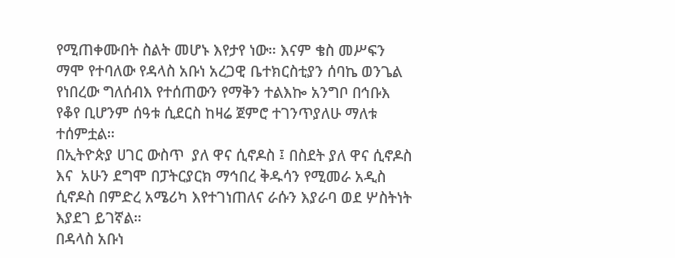የሚጠቀሙበት ስልት መሆኑ እየታየ ነው። እናም ቄስ መሥፍን ማሞ የተባለው የዳላስ አቡነ አረጋዊ ቤተክርስቲያን ሰባኬ ወንጌል የነበረው ግለሰብእ የተሰጠውን የማቅን ተልእኰ አንግቦ በኅቡእ የቆየ ቢሆንም ሰዓቱ ሲደርስ ከዛሬ ጀምሮ ተገንጥያለሁ ማለቱ ተሰምቷል።
በኢትዮጵያ ሀገር ውስጥ  ያለ ዋና ሲኖዶስ ፤ በስደት ያለ ዋና ሲኖዶስ እና  አሁን ደግሞ በፓትርያርክ ማኅበረ ቅዱሳን የሚመራ አዲስ ሲኖዶስ በምድረ አሜሪካ እየተገነጠለና ራሱን እያራባ ወደ ሦስትነት እያደገ ይገኛል።
በዳላስ አቡነ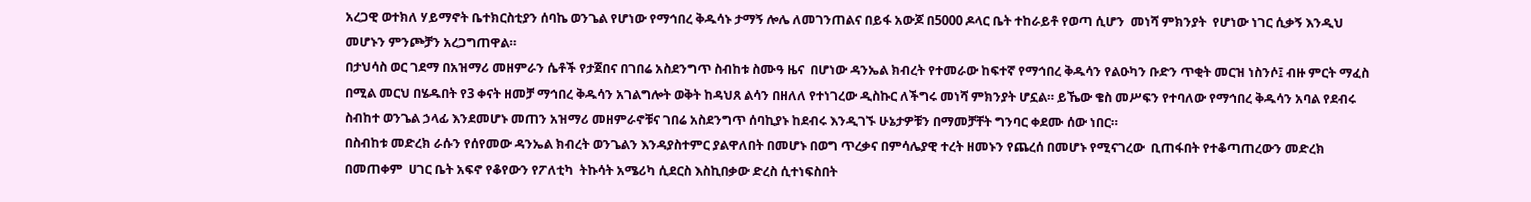አረጋዊ ወተክለ ሃይማኖት ቤተክርስቲያን ሰባኬ ወንጌል የሆነው የማኅበረ ቅዱሳኑ ታማኝ ሎሌ ለመገንጠልና በይፋ አውጆ በ5000 ዶላር ቤት ተከራይቶ የወጣ ሲሆን  መነሻ ምክንያት  የሆነው ነገር ሲቃኝ እንዲህ መሆኑን ምንጮቻን አረጋግጠዋል።
በታህሳስ ወር ገደማ በአዝማሪ መዘምራን ሴቶች የታጀበና በገበሬ አስደንግጥ ስብከቱ ስሙዓ ዜና  በሆነው ዳንኤል ክብረት የተመራው ከፍተኛ የማኅበረ ቅዱሳን የልዑካን ቡድን ጥቂት መርዝ ነስንሶ፤ ብዙ ምርት ማፈስ በሚል መርህ በሄዱበት የ3 ቀናት ዘመቻ ማኅበረ ቅዱሳን አገልግሎት ወቅት ከዳህጸ ልሳን በዘለለ የተነገረው ዲስኩር ለችግሩ መነሻ ምክንያት ሆኗል። ይኼው ቄስ መሥፍን የተባለው የማኅበረ ቅዱሳን አባል የደብሩ ስብከተ ወንጌል ኃላፊ እንደመሆኑ መጠን አዝማሪ መዘምራኖቹና ገበሬ አስደንግጥ ሰባኪያኑ ከደብሩ እንዲገኙ ሁኔታዎቹን በማመቻቸት ግንባር ቀደሙ ሰው ነበር።
በስብከቱ መድረክ ራሱን የሰየመው ዳንኤል ክብረት ወንጌልን እንዳያስተምር ያልዋለበት በመሆኑ በወግ ጥረቃና በምሳሌያዊ ተረት ዘመኑን የጨረሰ በመሆኑ የሚናገረው  ቢጠፋበት የተቆጣጠረውን መድረክ በመጠቀም  ሀገር ቤት አፍኖ የቆየውን የፖለቲካ  ትኩሳት አሜሪካ ሲደርስ እስኪበቃው ድረስ ሲተነፍስበት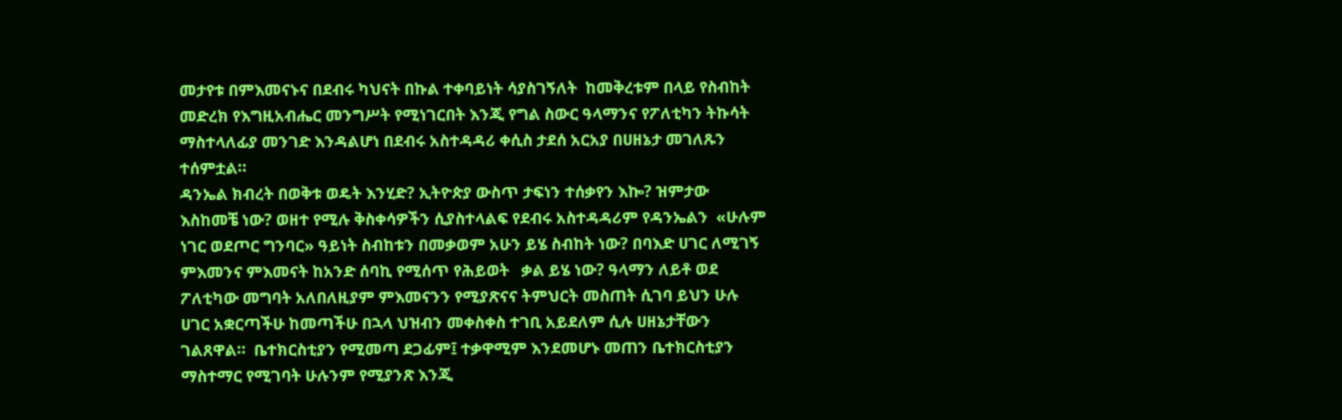መታየቱ በምእመናኑና በደብሩ ካህናት በኩል ተቀባይነት ሳያስገኝለት  ከመቅረቱም በላይ የስብከት መድረክ የእግዚአብሔር መንግሥት የሚነገርበት እንጂ የግል ስውር ዓላማንና የፖለቲካን ትኩሳት ማስተላለፊያ መንገድ እንዳልሆነ በደብሩ አስተዳዳሪ ቀሲስ ታደሰ አርአያ በሀዘኔታ መገለጹን ተሰምቷል።
ዳንኤል ክብረት በወቅቱ ወዴት እንሂድ? ኢትዮጵያ ውስጥ ታፍነን ተሰቃየን እኰ? ዝምታው እስከመቼ ነው? ወዘተ የሚሉ ቅስቀሳዎችን ሲያስተላልፍ የደብሩ አስተዳዳሪም የዳንኤልን  «ሁሉም ነገር ወደጦር ግንባር» ዓይነት ስብከቱን በመቃወም አሁን ይሄ ስብከት ነው? በባእድ ሀገር ለሚገኝ ምእመንና ምእመናት ከአንድ ሰባኪ የሚሰጥ የሕይወት   ቃል ይሄ ነው? ዓላማን ለይቶ ወደ ፖለቲካው መግባት አለበለዚያም ምእመናንን የሚያጽናና ትምህርት መስጠት ሲገባ ይህን ሁሉ ሀገር አቋርጣችሁ ከመጣችሁ በኋላ ህዝብን መቀስቀስ ተገቢ አይደለም ሲሉ ሀዘኔታቸውን ገልጸዋል።  ቤተክርስቲያን የሚመጣ ደጋፊም፤ ተቃዋሚም እንደመሆኑ መጠን ቤተክርስቲያን ማስተማር የሚገባት ሁሉንም የሚያንጽ እንጂ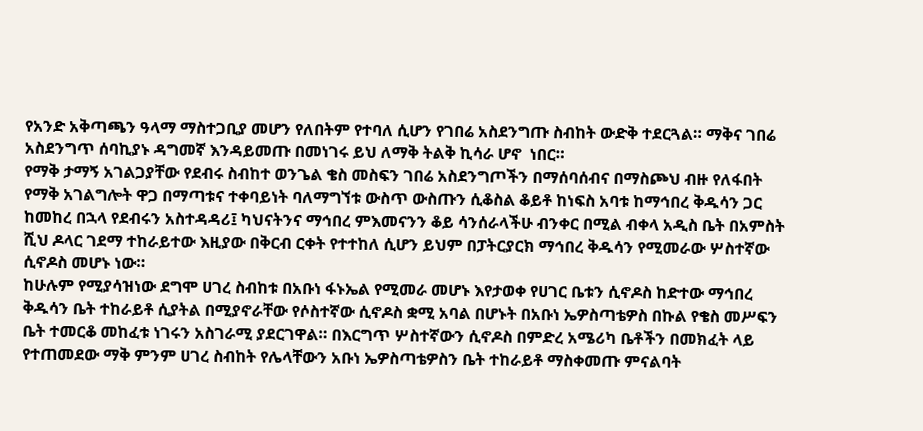የአንድ አቅጣጫን ዓላማ ማስተጋቢያ መሆን የለበትም የተባለ ሲሆን የገበሬ አስደንግጡ ስብከት ውድቅ ተደርጓል። ማቅና ገበሬ አስደንግጥ ሰባኪያኑ ዳግመኛ እንዳይመጡ በመነገሩ ይህ ለማቅ ትልቅ ኪሳራ ሆኖ  ነበር።
የማቅ ታማኝ አገልጋያቸው የደብሩ ስብከተ ወንጌል ቄስ መስፍን ገበሬ አስደንግጦችን በማሰባሰብና በማስጮህ ብዙ የለፋበት የማቅ አገልግሎት ዋጋ በማጣቱና ተቀባይነት ባለማግኘቱ ውስጥ ውስጡን ሲቆስል ቆይቶ ከነፍስ አባቱ ከማኅበረ ቅዱሳን ጋር ከመከረ በኋላ የደብሩን አስተዳዳሪ፤ ካህናትንና ማኅበረ ምእመናንን ቆይ ሳንሰራላችሁ ብንቀር በሚል ብቀላ አዲስ ቤት በአምስት ሺህ ዶላር ገደማ ተከራይተው እዚያው በቅርብ ርቀት የተተከለ ሲሆን ይህም በፓትርያርክ ማኅበረ ቅዱሳን የሚመራው ሦስተኛው ሲኖዶስ መሆኑ ነው።
ከሁሉም የሚያሳዝነው ደግሞ ሀገረ ስብከቱ በአቡነ ፋኑኤል የሚመራ መሆኑ እየታወቀ የሀገር ቤቱን ሲኖዶስ ከድተው ማኅበረ ቅዱሳን ቤት ተከራይቶ ሲያትል በሚያኖራቸው የሶስተኛው ሲኖዶስ ቋሚ አባል በሆኑት በአቡነ ኤዎስጣቴዎስ በኩል የቄስ መሥፍን ቤት ተመርቆ መከፈቱ ነገሩን አስገራሚ ያደርገዋል። በእርግጥ ሦስተኛውን ሲኖዶስ በምድረ አሜሪካ ቤቶችን በመክፈት ላይ የተጠመደው ማቅ ምንም ሀገረ ስብከት የሌላቸውን አቡነ ኤዎስጣቴዎስን ቤት ተከራይቶ ማስቀመጡ ምናልባት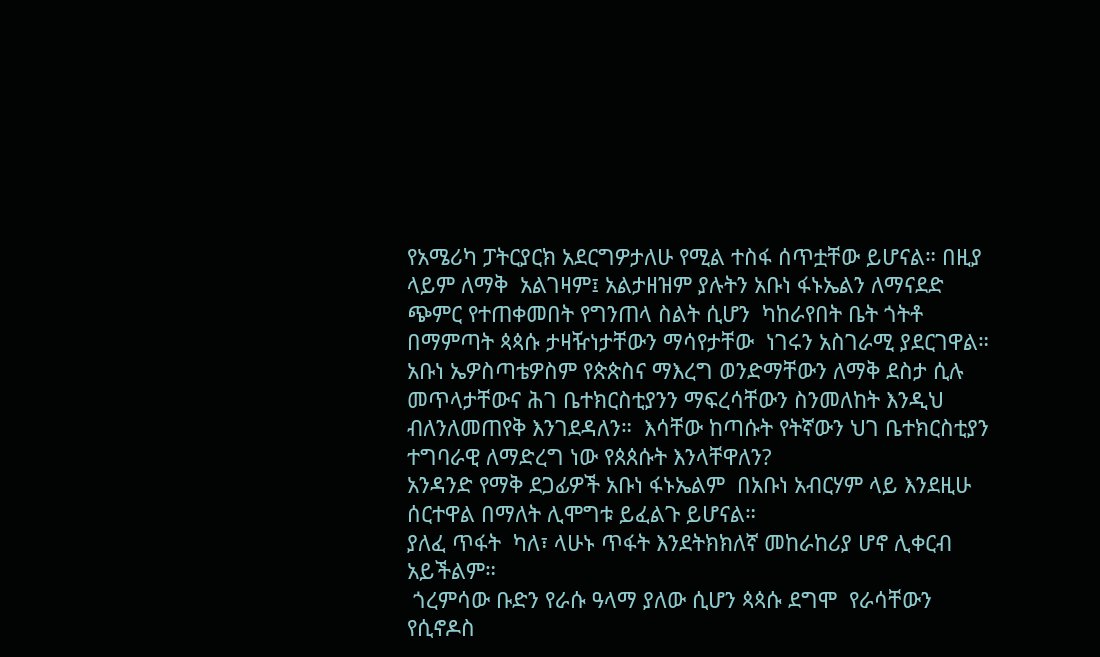የአሜሪካ ፓትርያርክ አደርግዎታለሁ የሚል ተስፋ ሰጥቷቸው ይሆናል። በዚያ ላይም ለማቅ  አልገዛም፤ አልታዘዝም ያሉትን አቡነ ፋኑኤልን ለማናደድ ጭምር የተጠቀመበት የግንጠላ ስልት ሲሆን  ካከራየበት ቤት ጎትቶ በማምጣት ጳጳሱ ታዛዥነታቸውን ማሳየታቸው  ነገሩን አስገራሚ ያደርገዋል። አቡነ ኤዎስጣቴዎስም የጵጵስና ማእረግ ወንድማቸውን ለማቅ ደስታ ሲሉ መጥላታቸውና ሕገ ቤተክርስቲያንን ማፍረሳቸውን ስንመለከት እንዲህ ብለንለመጠየቅ እንገደዳለን።  እሳቸው ከጣሱት የትኛውን ህገ ቤተክርስቲያን  ተግባራዊ ለማድረግ ነው የጰጰሱት እንላቸዋለን?
አንዳንድ የማቅ ደጋፊዎች አቡነ ፋኑኤልም  በአቡነ አብርሃም ላይ እንደዚሁ ሰርተዋል በማለት ሊሞግቱ ይፈልጉ ይሆናል።
ያለፈ ጥፋት  ካለ፣ ላሁኑ ጥፋት እንደትክክለኛ መከራከሪያ ሆኖ ሊቀርብ አይችልም።
 ጎረምሳው ቡድን የራሱ ዓላማ ያለው ሲሆን ጳጳሱ ደግሞ  የራሳቸውን የሲኖዶስ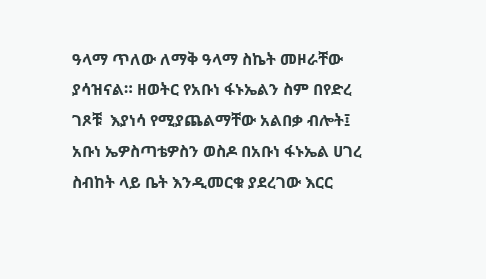ዓላማ ጥለው ለማቅ ዓላማ ስኬት መዞራቸው ያሳዝናል። ዘወትር የአቡነ ፋኑኤልን ስም በየድረ ገጾቹ  እያነሳ የሚያጨልማቸው አልበቃ ብሎት፤ አቡነ ኤዎስጣቴዎስን ወስዶ በአቡነ ፋኑኤል ሀገረ ስብከት ላይ ቤት እንዲመርቁ ያደረገው እርር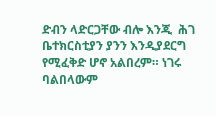ድብን ላድርጋቸው ብሎ እንጂ  ሕገ ቤተክርስቲያን ያንን እንዲያደርግ የሚፈቅድ ሆኖ አልበረም። ነገሩ ባልበላውም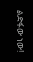ልድፋው ነው!